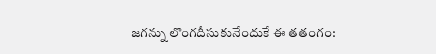జగన్ను లొంగదీసుకునేందుకే ఈ తతంగం: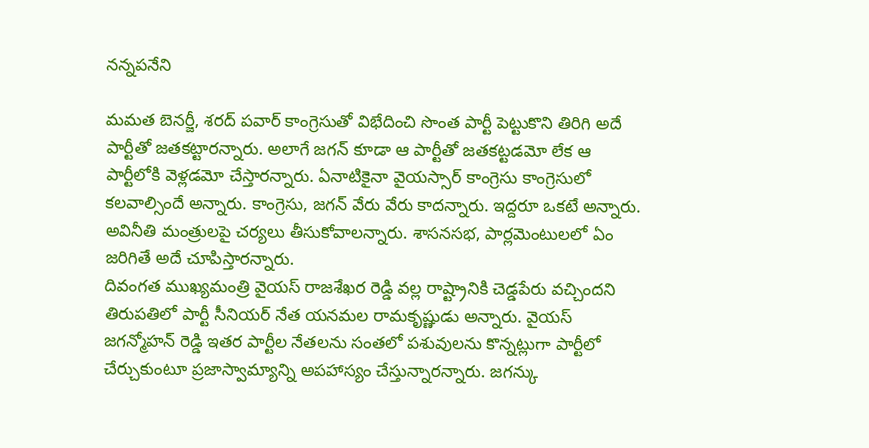నన్నపనేని

మమత బెనర్జీ, శరద్ పవార్ కాంగ్రెసుతో విభేదించి సొంత పార్టీ పెట్టుకొని తిరిగి అదే పార్టీతో జతకట్టారన్నారు. అలాగే జగన్ కూడా ఆ పార్టీతో జతకట్టడమో లేక ఆ పార్టీలోకి వెళ్లడమో చేస్తారన్నారు. ఏనాటికైనా వైయస్సార్ కాంగ్రెసు కాంగ్రెసులో కలవాల్సిందే అన్నారు. కాంగ్రెసు, జగన్ వేరు వేరు కాదన్నారు. ఇద్దరూ ఒకటే అన్నారు. అవినీతి మంత్రులపై చర్యలు తీసుకోవాలన్నారు. శాసనసభ, పార్లమెంటులలో ఏం జరిగితే అదే చూపిస్తారన్నారు.
దివంగత ముఖ్యమంత్రి వైయస్ రాజశేఖర రెడ్డి వల్ల రాష్ట్రానికి చెడ్డపేరు వచ్చిందని తిరుపతిలో పార్టీ సీనియర్ నేత యనమల రామకృష్ణుడు అన్నారు. వైయస్ జగన్మోహన్ రెడ్డి ఇతర పార్టీల నేతలను సంతలో పశువులను కొన్నట్లుగా పార్టీలో చేర్చుకుంటూ ప్రజాస్వామ్యాన్ని అపహాస్యం చేస్తున్నారన్నారు. జగన్కు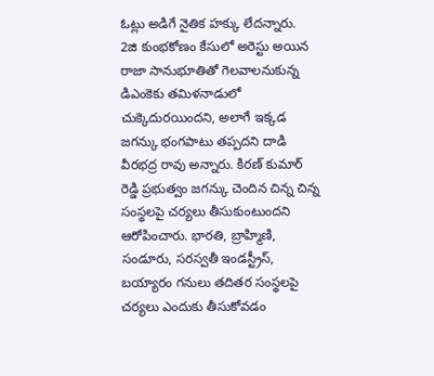ఓట్లు అడిగే నైతిక హక్కు లేదన్నారు.
2జి కుంభకోణం కేసులో అరెస్టు అయిన రాజా సానుభూతితో గెలవాలనుకున్న డిఎంకెకు తమిళనాడులో చుక్కెదురయిందని, అలాగే ఇక్కడ జగన్కు భంగపాటు తప్పదని దాడి వీరభద్ర రావు అన్నారు. కిరణ్ కుమార్ రెడ్డి ప్రభుత్వం జగన్కు చెందిన చిన్న చిన్న సంస్థలపై చర్యలు తీసుకుంటుందని ఆరోపించారు. భారతి, బ్రాహ్మిణి, సండూరు, సరస్వతీ ఇండస్ట్రీస్, బయ్యారం గనులు తదితర సంస్థలపై చర్యలు ఎందుకు తీసుకోవడం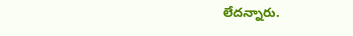లేదన్నారు.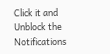Click it and Unblock the Notifications